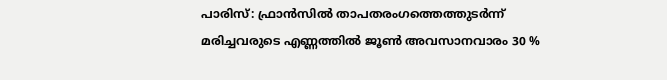പാരിസ്: ഫ്രാൻസിൽ താപതരംഗത്തെത്തുടർന്ന് മരിച്ചവരുടെ എണ്ണത്തിൽ ജൂൺ അവസാനവാരം 30 %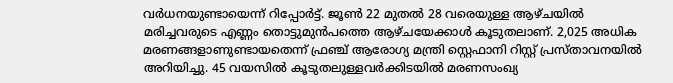വർധനയുണ്ടായെന്ന് റിപ്പോർട്ട്. ജൂൺ 22 മുതൽ 28 വരെയുള്ള ആഴ്ചയിൽ മരിച്ചവരുടെ എണ്ണം തൊട്ടുമുൻപത്തെ ആഴ്ചയേക്കാൾ കൂടുതലാണ്. 2,025 അധിക മരണങ്ങളാണുണ്ടായതെന്ന് ഫ്രഞ്ച് ആരോഗ്യ മന്ത്രി സ്റ്റെഫാനി റിസ്റ്റ് പ്രസ്താവനയിൽ അറിയിച്ചു. 45 വയസിൽ കൂടുതലുള്ളവർക്കിടയിൽ മരണസംഖ്യ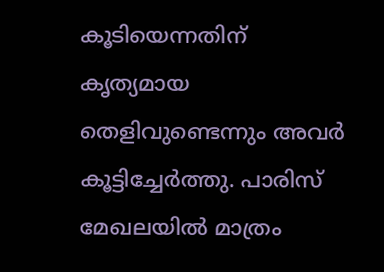കൂടിയെന്നതിന് കൃത്യമായ തെളിവുണ്ടെന്നും അവർ കൂട്ടിച്ചേർത്തു. പാരിസ് മേഖലയിൽ മാത്രം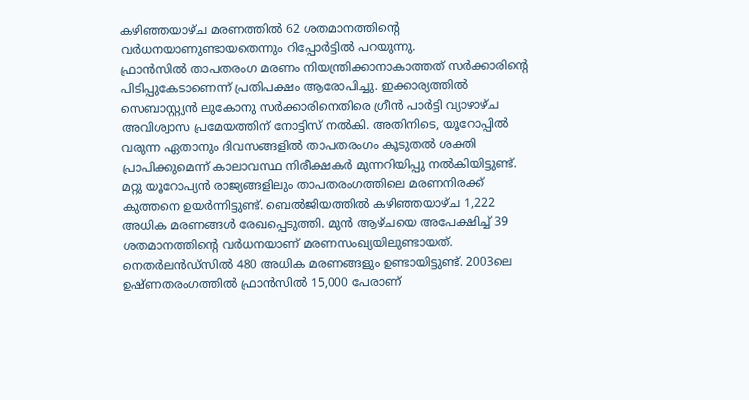കഴിഞ്ഞയാഴ്ച മരണത്തിൽ 62 ശതമാനത്തിന്റെ വർധനയാണുണ്ടായതെന്നും റിപ്പോർട്ടിൽ പറയുന്നു.
ഫ്രാൻസിൽ താപതരംഗ മരണം നിയന്ത്രിക്കാനാകാത്തത് സർക്കാരിന്റെ പിടിപ്പുകേടാണെന്ന് പ്രതിപക്ഷം ആരോപിച്ചു. ഇക്കാര്യത്തിൽ സെബാസ്റ്റ്യൻ ലുകോനു സർക്കാരിനെതിരെ ഗ്രീൻ പാർട്ടി വ്യാഴാഴ്ച അവിശ്വാസ പ്രമേയത്തിന് നോട്ടിസ് നൽകി. അതിനിടെ, യൂറോപ്പിൽ വരുന്ന ഏതാനും ദിവസങ്ങളിൽ താപതരംഗം കൂടുതൽ ശക്തി പ്രാപിക്കുമെന്ന് കാലാവസ്ഥ നിരീക്ഷകർ മുന്നറിയിപ്പു നൽകിയിട്ടുണ്ട്.
മറ്റു യൂറോപ്യൻ രാജ്യങ്ങളിലും താപതരംഗത്തിലെ മരണനിരക്ക് കുത്തനെ ഉയർന്നിട്ടുണ്ട്. ബെൽജിയത്തിൽ കഴിഞ്ഞയാഴ്ച 1,222 അധിക മരണങ്ങൾ രേഖപ്പെടുത്തി. മുൻ ആഴ്ചയെ അപേക്ഷിച്ച് 39 ശതമാനത്തിന്റെ വർധനയാണ് മരണസംഖ്യയിലുണ്ടായത്. നെതർലൻഡ്സിൽ 480 അധിക മരണങ്ങളും ഉണ്ടായിട്ടുണ്ട്. 2003ലെ ഉഷ്ണതരംഗത്തിൽ ഫ്രാൻസിൽ 15,000 പേരാണ്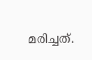മരിച്ചത്.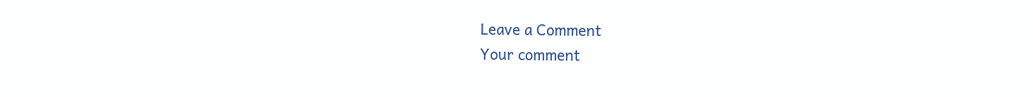Leave a Comment
Your comment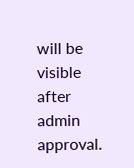will be visible after admin approval.